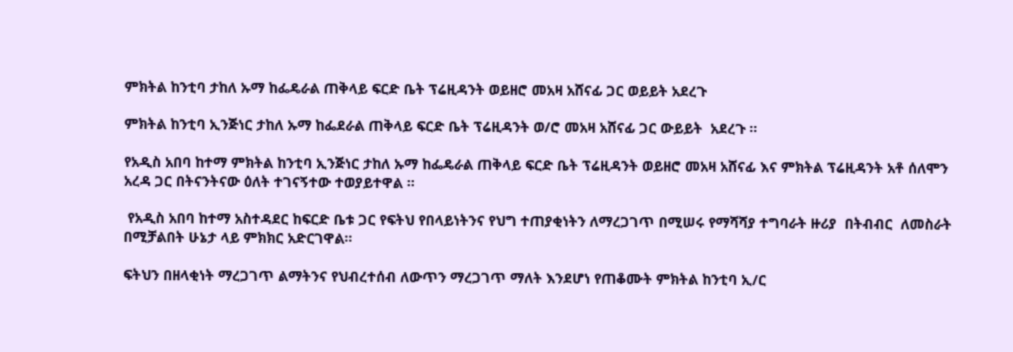ምክትል ከንቲባ ታከለ ኡማ ከፌዴራል ጠቅላይ ፍርድ ቤት ፕሬዚዳንት ወይዘሮ መአዛ አሸናፊ ጋር ወይይት አደረጉ

ምክትል ከንቲባ ኢንጅነር ታከለ ኡማ ከፌደራል ጠቅላይ ፍርድ ቤት ፕሬዚዳንት ወ/ሮ መአዛ አሸናፊ ጋር ውይይት  አደረጉ ።

የአዲስ አበባ ከተማ ምክትል ከንቲባ ኢንጅነር ታከለ ኡማ ከፌዴራል ጠቅላይ ፍርድ ቤት ፕሬዚዳንት ወይዘሮ መአዛ አሸናፊ እና ምክትል ፕሬዚዳንት አቶ ሰለሞን አረዳ ጋር በትናንትናው ዕለት ተገናኝተው ተወያይተዋል ።

 የአዲስ አበባ ከተማ አስተዳደር ከፍርድ ቤቱ ጋር የፍትህ የበላይነትንና የህግ ተጠያቂነትን ለማረጋገጥ በሚሠሩ የማሻሻያ ተግባራት ዙሪያ  በትብብር  ለመስራት በሚቻልበት ሁኔታ ላይ ምክክር አድርገዋል።

ፍትህን በዘላቂነት ማረጋገጥ ልማትንና የህብረተሰብ ለውጥን ማረጋገጥ ማለት እንደሆነ የጠቆሙት ምክትል ከንቲባ ኢ/ር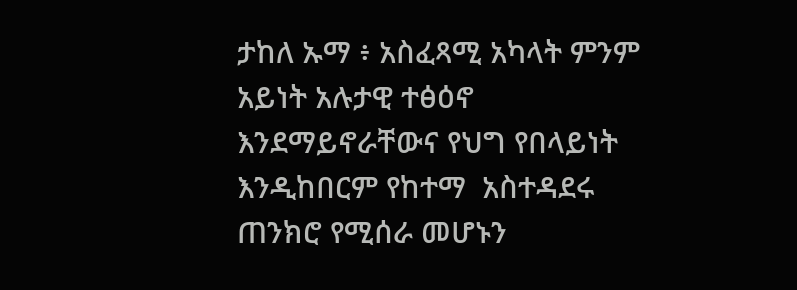ታከለ ኡማ ፥ አስፈጻሚ አካላት ምንም አይነት አሉታዊ ተፅዕኖ እንደማይኖራቸውና የህግ የበላይነት እንዲከበርም የከተማ  አስተዳደሩ ጠንክሮ የሚሰራ መሆኑን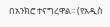በአንክሮ ተናግረዋል፡፡ (የአዲስ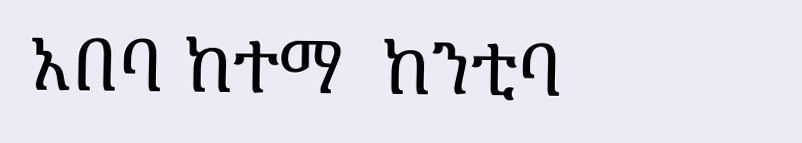አበባ ከተማ  ከንቲባ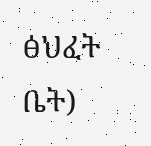ፅህፈት ቤት)